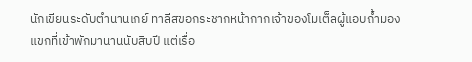นักเขียนระดับตำนานเกย์ ทาลีสขอกระชากหน้ากากเจ้าของโมเต็ลผู้แอบถ้ำมองแขกที่เข้าพักมานานนับสิบปี แต่เรื่อ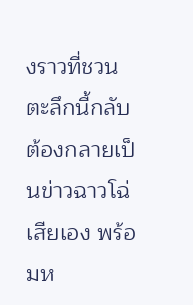งราวที่ชวนตะลึกนี้กลับต้องกลายเป็นข่าวฉาวโฉ่เสียเอง พร้อมห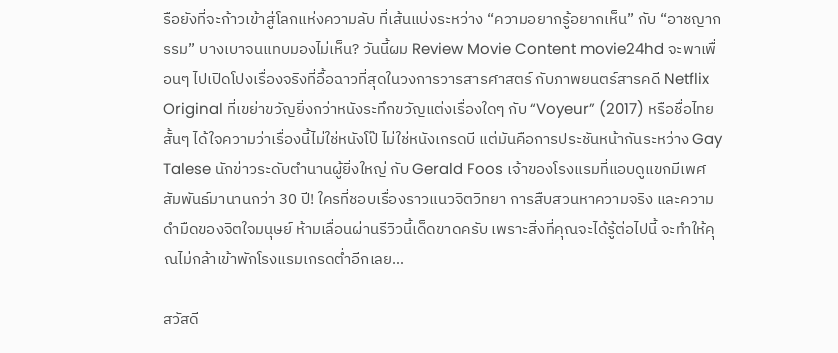รือยังที่จะก้าวเข้าสู่โลกแห่งความลับ ที่เส้นแบ่งระหว่าง “ความอยากรู้อยากเห็น” กับ “อาชญากรรม” บางเบาจนแทบมองไม่เห็น? วันนี้ผม Review Movie Content movie24hd จะพาเพื่อนๆ ไปเปิดโปงเรื่องจริงที่อื้อฉาวที่สุดในวงการวารสารศาสตร์ กับภาพยนตร์สารคดี Netflix Original ที่เขย่าขวัญยิ่งกว่าหนังระทึกขวัญแต่งเรื่องใดๆ กับ “Voyeur” (2017) หรือชื่อไทยสั้นๆ ได้ใจความว่าเรื่องนี้ไม่ใช่หนังโป๊ ไม่ใช่หนังเกรดบี แต่มันคือการประชันหน้ากันระหว่าง Gay Talese นักข่าวระดับตำนานผู้ยิ่งใหญ่ กับ Gerald Foos เจ้าของโรงแรมที่แอบดูแขกมีเพศสัมพันธ์มานานกว่า 30 ปี! ใครที่ชอบเรื่องราวแนวจิตวิทยา การสืบสวนหาความจริง และความดำมืดของจิตใจมนุษย์ ห้ามเลื่อนผ่านรีวิวนี้เด็ดขาดครับ เพราะสิ่งที่คุณจะได้รู้ต่อไปนี้ จะทำให้คุณไม่กล้าเข้าพักโรงแรมเกรดต่ำอีกเลย…

สวัสดี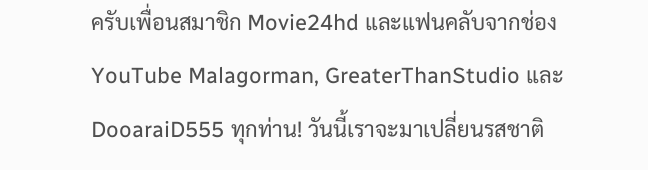ครับเพื่อนสมาชิก Movie24hd และแฟนคลับจากช่อง YouTube Malagorman, GreaterThanStudio และ DooaraiD555 ทุกท่าน! วันนี้เราจะมาเปลี่ยนรสชาติ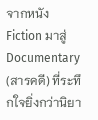จากหนัง Fiction มาสู่ Documentary (สารคดี) ที่ระทึกใจยิ่งกว่านิยา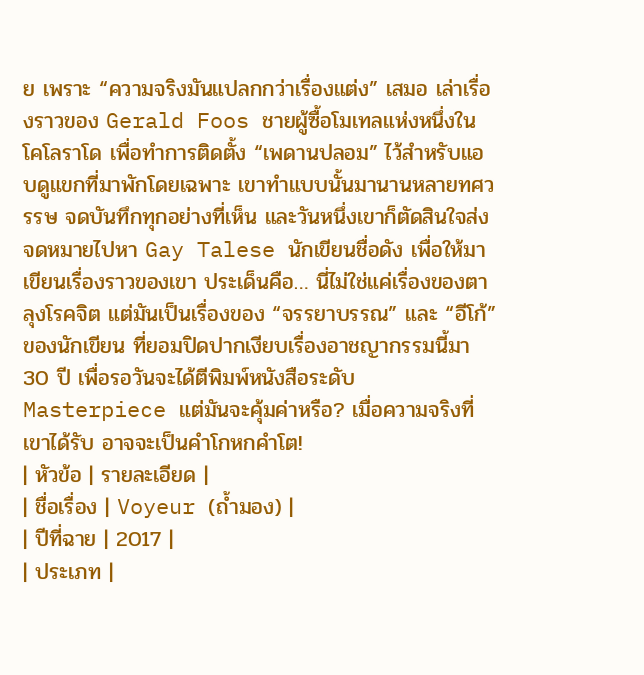ย เพราะ “ความจริงมันแปลกกว่าเรื่องแต่ง” เสมอ เล่าเรื่องราวของ Gerald Foos ชายผู้ซื้อโมเทลแห่งหนึ่งในโคโลราโด เพื่อทำการติดตั้ง “เพดานปลอม” ไว้สำหรับแอบดูแขกที่มาพักโดยเฉพาะ เขาทำแบบนั้นมานานหลายทศวรรษ จดบันทึกทุกอย่างที่เห็น และวันหนึ่งเขาก็ตัดสินใจส่งจดหมายไปหา Gay Talese นักเขียนชื่อดัง เพื่อให้มาเขียนเรื่องราวของเขา ประเด็นคือ… นี่ไม่ใช่แค่เรื่องของตาลุงโรคจิต แต่มันเป็นเรื่องของ “จรรยาบรรณ” และ “อีโก้” ของนักเขียน ที่ยอมปิดปากเงียบเรื่องอาชญากรรมนี้มา 30 ปี เพื่อรอวันจะได้ตีพิมพ์หนังสือระดับ Masterpiece แต่มันจะคุ้มค่าหรือ? เมื่อความจริงที่เขาได้รับ อาจจะเป็นคำโกหกคำโต!
| หัวข้อ | รายละเอียด |
| ชื่อเรื่อง | Voyeur (ถ้ำมอง) |
| ปีที่ฉาย | 2017 |
| ประเภท |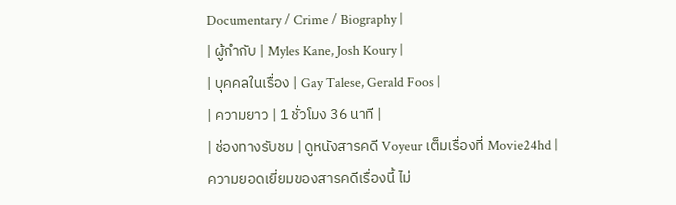Documentary / Crime / Biography |
| ผู้กำกับ | Myles Kane, Josh Koury |
| บุคคลในเรื่อง | Gay Talese, Gerald Foos |
| ความยาว | 1 ชั่วโมง 36 นาที |
| ช่องทางรับชม | ดูหนังสารคดี Voyeur เต็มเรื่องที่ Movie24hd |
ความยอดเยี่ยมของสารคดีเรื่องนี้ ไม่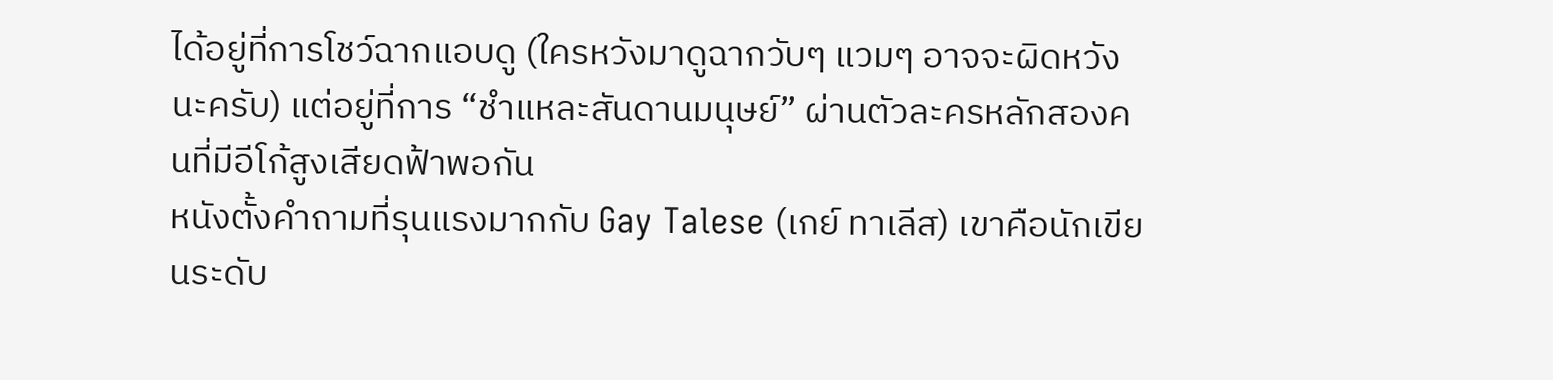ได้อยู่ที่การโชว์ฉากแอบดู (ใครหวังมาดูฉากวับๆ แวมๆ อาจจะผิดหวังนะครับ) แต่อยู่ที่การ “ชำแหละสันดานมนุษย์” ผ่านตัวละครหลักสองคนที่มีอีโก้สูงเสียดฟ้าพอกัน
หนังตั้งคำถามที่รุนแรงมากกับ Gay Talese (เกย์ ทาเลีส) เขาคือนักเขียนระดับ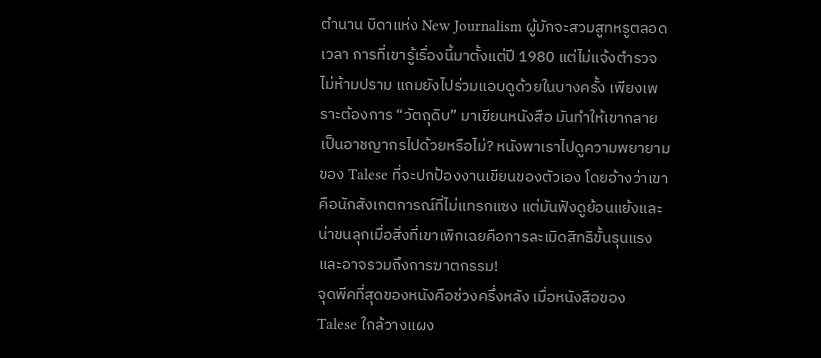ตำนาน บิดาแห่ง New Journalism ผู้มักจะสวมสูทหรูตลอดเวลา การที่เขารู้เรื่องนี้มาตั้งแต่ปี 1980 แต่ไม่แจ้งตำรวจ ไม่ห้ามปราม แถมยังไปร่วมแอบดูด้วยในบางครั้ง เพียงเพราะต้องการ “วัตถุดิบ” มาเขียนหนังสือ มันทำให้เขากลายเป็นอาชญากรไปด้วยหรือไม่? หนังพาเราไปดูความพยายามของ Talese ที่จะปกป้องงานเขียนของตัวเอง โดยอ้างว่าเขาคือนักสังเกตการณ์ที่ไม่แทรกแซง แต่มันฟังดูย้อนแย้งและน่าขนลุกเมื่อสิ่งที่เขาเพิกเฉยคือการละเมิดสิทธิขั้นรุนแรง และอาจรวมถึงการฆาตกรรม!
จุดพีคที่สุดของหนังคือช่วงครึ่งหลัง เมื่อหนังสือของ Talese ใกล้วางแผง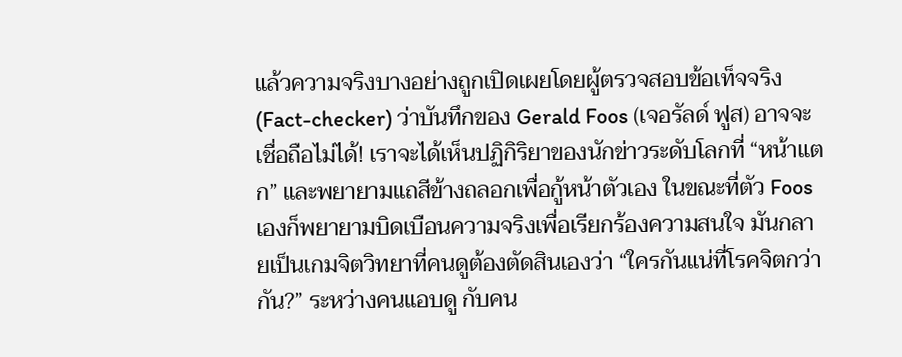แล้วความจริงบางอย่างถูกเปิดเผยโดยผู้ตรวจสอบข้อเท็จจริง (Fact-checker) ว่าบันทึกของ Gerald Foos (เจอรัลด์ ฟูส) อาจจะเชื่อถือไม่ได้! เราจะได้เห็นปฏิกิริยาของนักข่าวระดับโลกที่ “หน้าแตก” และพยายามแถสีข้างถลอกเพื่อกู้หน้าตัวเอง ในขณะที่ตัว Foos เองก็พยายามบิดเบือนความจริงเพื่อเรียกร้องความสนใจ มันกลายเป็นเกมจิตวิทยาที่คนดูต้องตัดสินเองว่า “ใครกันแน่ที่โรคจิตกว่ากัน?” ระหว่างคนแอบดู กับคน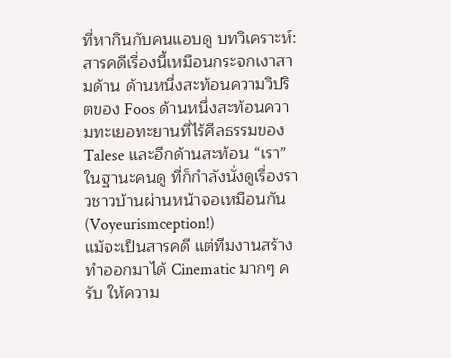ที่หากินกับคนแอบดู บทวิเคราะห์: สารคดีเรื่องนี้เหมือนกระจกเงาสามด้าน ด้านหนึ่งสะท้อนความวิปริตของ Foos ด้านหนึ่งสะท้อนความทะเยอทะยานที่ไร้ศีลธรรมของ Talese และอีกด้านสะท้อน “เรา” ในฐานะคนดู ที่ก็กำลังนั่งดูเรื่องราวชาวบ้านผ่านหน้าจอเหมือนกัน (Voyeurismception!)
แม้จะเป็นสารคดี แต่ทีมงานสร้างทำออกมาได้ Cinematic มากๆ ครับ ให้ความ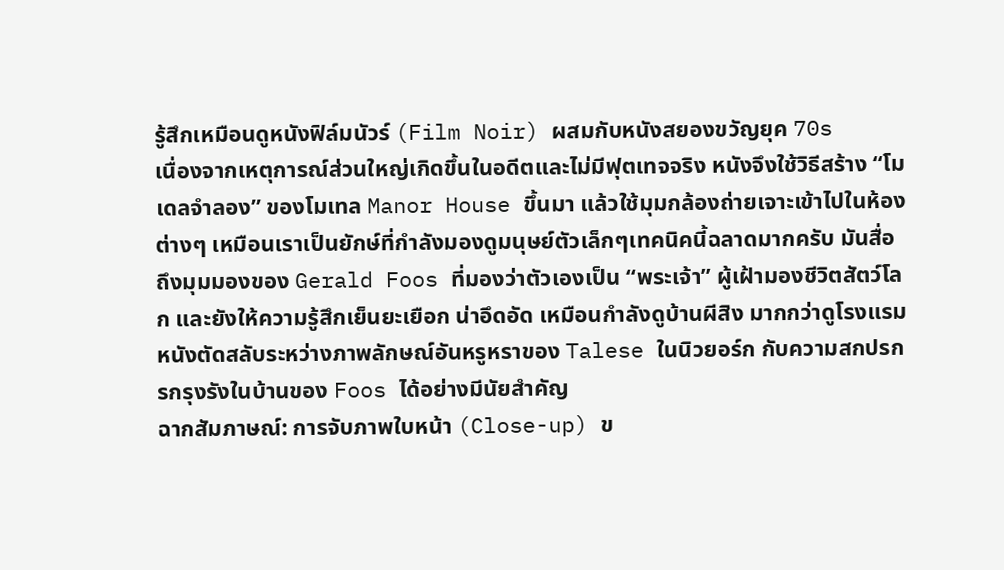รู้สึกเหมือนดูหนังฟิล์มนัวร์ (Film Noir) ผสมกับหนังสยองขวัญยุค 70s
เนื่องจากเหตุการณ์ส่วนใหญ่เกิดขึ้นในอดีตและไม่มีฟุตเทจจริง หนังจึงใช้วิธีสร้าง “โมเดลจำลอง” ของโมเทล Manor House ขึ้นมา แล้วใช้มุมกล้องถ่ายเจาะเข้าไปในห้องต่างๆ เหมือนเราเป็นยักษ์ที่กำลังมองดูมนุษย์ตัวเล็กๆเทคนิคนี้ฉลาดมากครับ มันสื่อถึงมุมมองของ Gerald Foos ที่มองว่าตัวเองเป็น “พระเจ้า” ผู้เฝ้ามองชีวิตสัตว์โลก และยังให้ความรู้สึกเย็นยะเยือก น่าอึดอัด เหมือนกำลังดูบ้านผีสิง มากกว่าดูโรงแรม
หนังตัดสลับระหว่างภาพลักษณ์อันหรูหราของ Talese ในนิวยอร์ก กับความสกปรก รกรุงรังในบ้านของ Foos ได้อย่างมีนัยสำคัญ
ฉากสัมภาษณ์: การจับภาพใบหน้า (Close-up) ข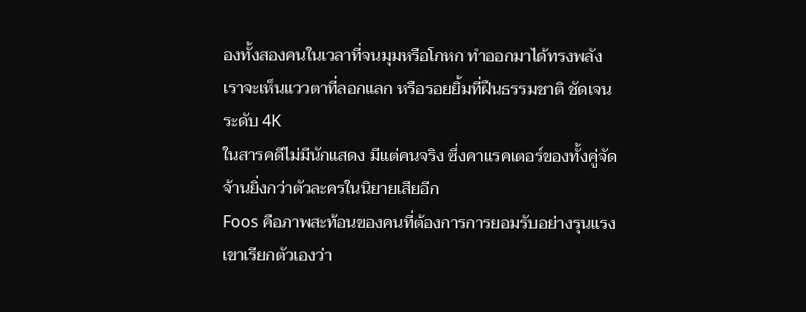องทั้งสองคนในเวลาที่จนมุมหรือโกหก ทำออกมาได้ทรงพลัง เราจะเห็นแววตาที่ลอกแลก หรือรอยยิ้มที่ฝืนธรรมชาติ ชัดเจนระดับ 4K
ในสารคดีไม่มีนักแสดง มีแต่คนจริง ซึ่งคาแรคเตอร์ของทั้งคู่จัดจ้านยิ่งกว่าตัวละครในนิยายเสียอีก
Foos คือภาพสะท้อนของคนที่ต้องการการยอมรับอย่างรุนแรง เขาเรียกตัวเองว่า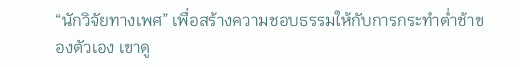“นักวิจัยทางเพศ” เพื่อสร้างความชอบธรรมให้กับการกระทำต่ำช้าของตัวเอง เขาดู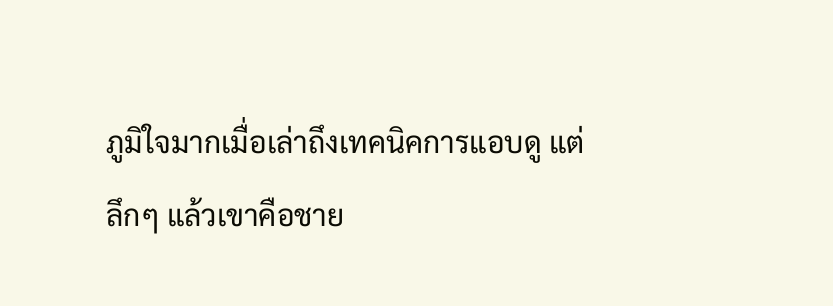ภูมิใจมากเมื่อเล่าถึงเทคนิคการแอบดู แต่ลึกๆ แล้วเขาคือชาย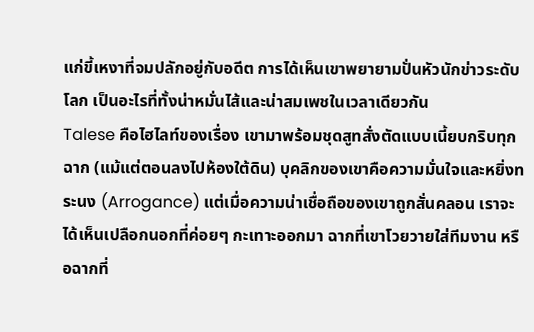แก่ขี้เหงาที่จมปลักอยู่กับอดีต การได้เห็นเขาพยายามปั่นหัวนักข่าวระดับโลก เป็นอะไรที่ทั้งน่าหมั่นไส้และน่าสมเพชในเวลาเดียวกัน
Talese คือไฮไลท์ของเรื่อง เขามาพร้อมชุดสูทสั่งตัดแบบเนี้ยบกริบทุกฉาก (แม้แต่ตอนลงไปห้องใต้ดิน) บุคลิกของเขาคือความมั่นใจและหยิ่งทระนง (Arrogance) แต่เมื่อความน่าเชื่อถือของเขาถูกสั่นคลอน เราจะได้เห็นเปลือกนอกที่ค่อยๆ กะเทาะออกมา ฉากที่เขาโวยวายใส่ทีมงาน หรือฉากที่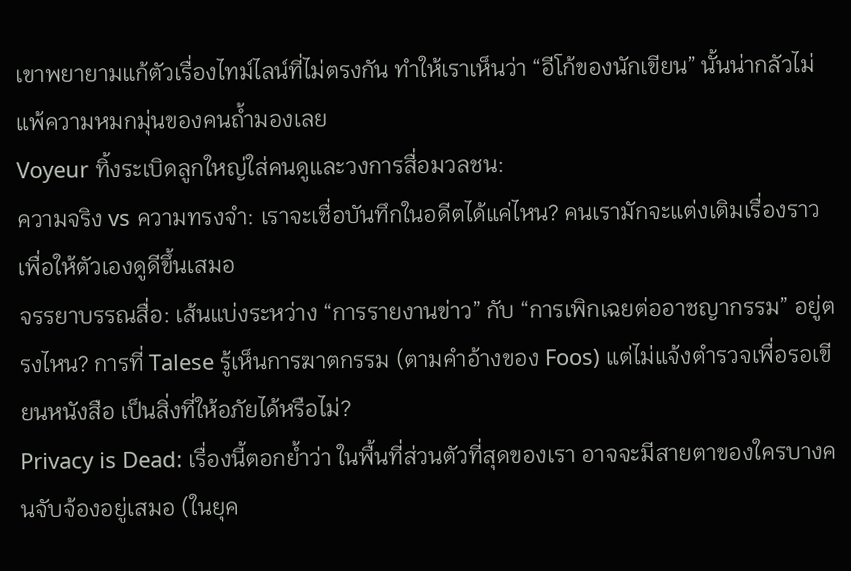เขาพยายามแก้ตัวเรื่องไทม์ไลน์ที่ไม่ตรงกัน ทำให้เราเห็นว่า “อีโก้ของนักเขียน” นั้นน่ากลัวไม่แพ้ความหมกมุ่นของคนถ้ำมองเลย
Voyeur ทิ้งระเบิดลูกใหญ่ใส่คนดูและวงการสื่อมวลชน:
ความจริง vs ความทรงจำ: เราจะเชื่อบันทึกในอดีตได้แค่ไหน? คนเรามักจะแต่งเติมเรื่องราวเพื่อให้ตัวเองดูดีขึ้นเสมอ
จรรยาบรรณสื่อ: เส้นแบ่งระหว่าง “การรายงานข่าว” กับ “การเพิกเฉยต่ออาชญากรรม” อยู่ตรงไหน? การที่ Talese รู้เห็นการฆาตกรรม (ตามคำอ้างของ Foos) แต่ไม่แจ้งตำรวจเพื่อรอเขียนหนังสือ เป็นสิ่งที่ให้อภัยได้หรือไม่?
Privacy is Dead: เรื่องนี้ตอกย้ำว่า ในพื้นที่ส่วนตัวที่สุดของเรา อาจจะมีสายตาของใครบางคนจับจ้องอยู่เสมอ (ในยุค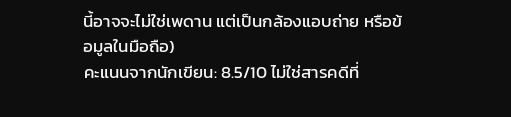นี้อาจจะไม่ใช่เพดาน แต่เป็นกล้องแอบถ่าย หรือข้อมูลในมือถือ)
คะแนนจากนักเขียน: 8.5/10 ไม่ใช่สารคดีที่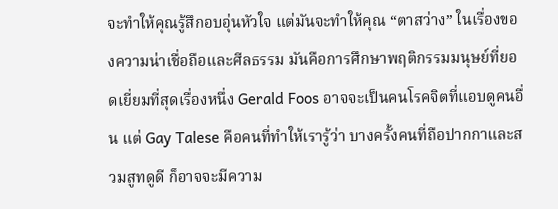จะทำให้คุณรู้สึกอบอุ่นหัวใจ แต่มันจะทำให้คุณ “ตาสว่าง” ในเรื่องของความน่าเชื่อถือและศีลธรรม มันคือการศึกษาพฤติกรรมมนุษย์ที่ยอดเยี่ยมที่สุดเรื่องหนึ่ง Gerald Foos อาจจะเป็นคนโรคจิตที่แอบดูคนอื่น แต่ Gay Talese คือคนที่ทำให้เรารู้ว่า บางครั้งคนที่ถือปากกาและสวมสูทดูดี ก็อาจจะมีความ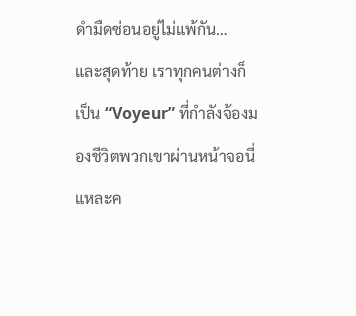ดำมืดซ่อนอยู่ไม่แพ้กัน… และสุดท้าย เราทุกคนต่างก็เป็น “Voyeur” ที่กำลังจ้องมองชีวิตพวกเขาผ่านหน้าจอนี่แหละค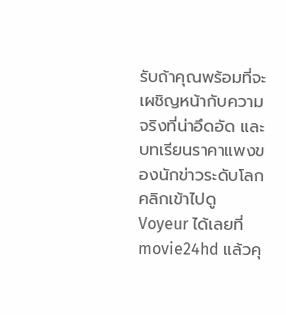รับถ้าคุณพร้อมที่จะเผชิญหน้ากับความจริงที่น่าอึดอัด และบทเรียนราคาแพงของนักข่าวระดับโลก คลิกเข้าไปดู Voyeur ได้เลยที่ movie24hd แล้วคุ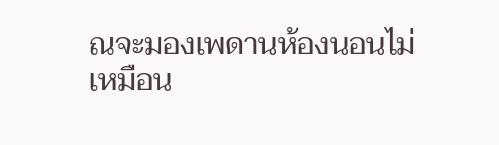ณจะมองเพดานห้องนอนไม่เหมือน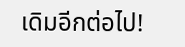เดิมอีกต่อไป!